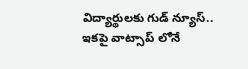విద్యార్థులకు గుడ్ న్యూస్.. ఇకపై వాట్సాప్ లోనే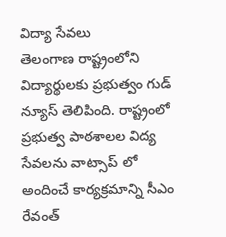విద్యా సేవలు
తెలంగాణ రాష్ట్రంలోని విద్యార్థులకు ప్రభుత్వం గుడ్ న్యూస్ తెలిపింది. రాష్ట్రంలో ప్రభుత్వ పాఠశాలల విద్య సేవలను వాట్సాప్ లో అందించే కార్యక్రమాన్ని సీఎం రేవంత్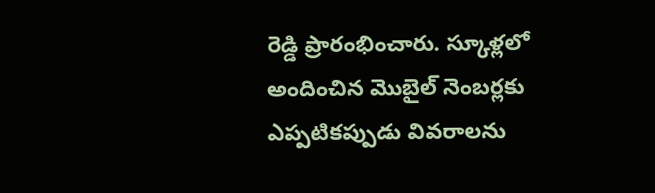రెడ్డి ప్రారంభించారు. స్కూళ్లలో అందించిన మొబైల్ నెంబర్లకు ఎప్పటికప్పుడు వివరాలను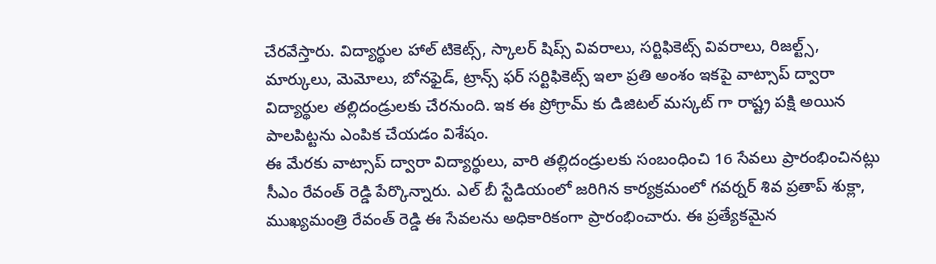చేరవేస్తారు. విద్యార్థుల హాల్ టికెట్స్, స్కాలర్ షిప్స్ వివరాలు, సర్టిఫికెట్స్ వివరాలు, రిజల్ట్స్, మార్కులు, మెమోలు, బోనఫైడ్, ట్రాన్స్ ఫర్ సర్టిఫికెట్స్ ఇలా ప్రతి అంశం ఇకపై వాట్సాప్ ద్వారా విద్యార్థుల తల్లిదండ్రులకు చేరనుంది. ఇక ఈ ప్రోగ్రామ్ కు డిజిటల్ మస్కట్ గా రాష్ట్ర పక్షి అయిన పాలపిట్టను ఎంపిక చేయడం విశేషం.
ఈ మేరకు వాట్సాప్ ద్వారా విద్యార్థులు, వారి తల్లిదండ్రులకు సంబంధించి 16 సేవలు ప్రారంభించినట్లు సీఎం రేవంత్ రెడ్డి పేర్కొన్నారు. ఎల్ బీ స్టేడియంలో జరిగిన కార్యక్రమంలో గవర్నర్ శివ ప్రతాప్ శుక్లా, ముఖ్యమంత్రి రేవంత్ రెడ్డి ఈ సేవలను అధికారికంగా ప్రారంభించారు. ఈ ప్రత్యేకమైన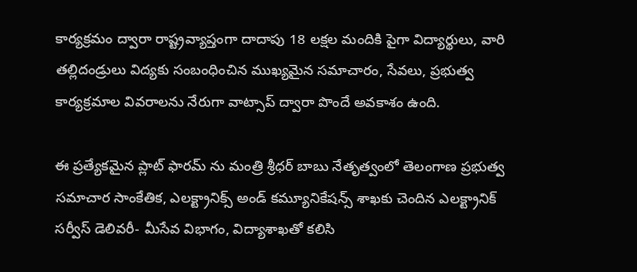కార్యక్రమం ద్వారా రాష్ట్రవ్యాప్తంగా దాదాపు 18 లక్షల మందికి పైగా విద్యార్థులు, వారి తల్లిదండ్రులు విద్యకు సంబంధించిన ముఖ్యమైన సమాచారం, సేవలు, ప్రభుత్వ కార్యక్రమాల వివరాలను నేరుగా వాట్సాప్ ద్వారా పొందే అవకాశం ఉంది.

ఈ ప్రత్యేకమైన ప్లాట్ ఫారమ్ ను మంత్రి శ్రీధర్ బాబు నేతృత్వంలో తెలంగాణ ప్రభుత్వ సమాచార సాంకేతిక, ఎలక్ట్రానిక్స్ అండ్ కమ్యూనికేషన్స్ శాఖకు చెందిన ఎలక్ట్రానిక్ సర్వీస్ డెలివరీ- మీసేవ విభాగం, విద్యాశాఖతో కలిసి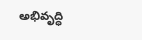అభివృద్ధి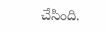చేసింది.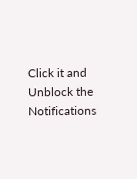Click it and Unblock the Notifications